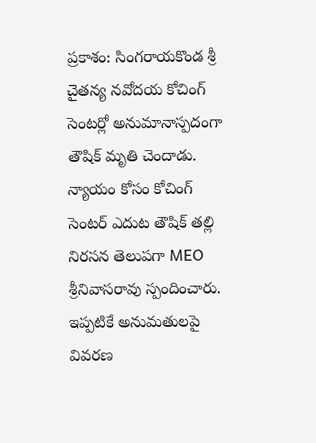ప్రకాశం: సింగరాయకొండ శ్రీ చైతన్య నవోదయ కోచింగ్ సెంటర్లో అనుమానాస్పదంగా తౌషిక్ మృతి చెందాడు. న్యాయం కోసం కోచింగ్ సెంటర్ ఎదుట తౌషిక్ తల్లి నిరసన తెలుపగా MEO శ్రీనివాసరావు స్పందించారు. ఇప్పటికే అనుమతులపై వివరణ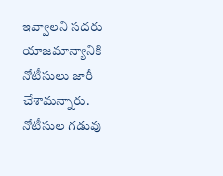ఇవ్వాలని సదరు యాజమాన్యానికి నోటీసులు జారీ చేశామన్నారు. నోటీసుల గడువు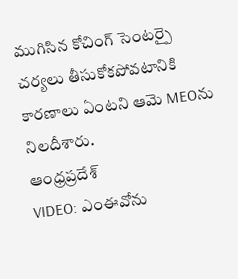ముగిసిన కోచింగ్ సెంటర్పై చర్యలు తీసుకోకపోవటానికి కారణాలు ఏంటని ఆమె MEOను నిలదీశారు.
ఆంధ్రప్రదేశ్
VIDEO: ఎంఈవోను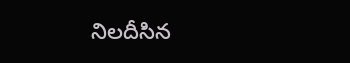నిలదీసిన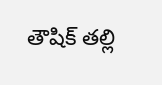తౌషిక్ తల్లి